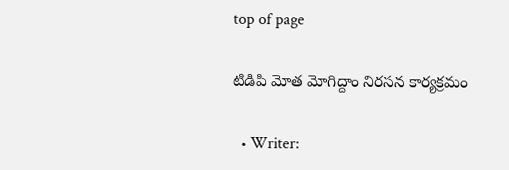top of page

టిడిపి మోత మోగిద్దాం నిరసన కార్యక్రమం

  • Writer: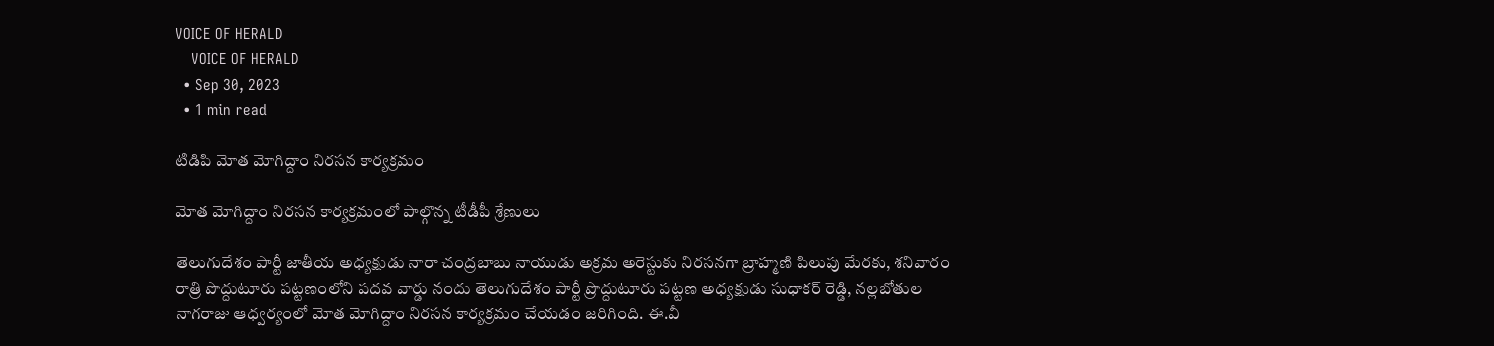VOICE OF HERALD
    VOICE OF HERALD
  • Sep 30, 2023
  • 1 min read

టిడిపి మోత మోగిద్దాం నిరసన కార్యక్రమం

మోత మోగిద్దాం నిరసన కార్యక్రమంలో పాల్గొన్న టీడీపీ శ్రేణులు

తెలుగుదేశం పార్టీ జాతీయ అధ్యక్షుడు నారా చంద్రబాబు నాయుడు అక్రమ అరెస్టుకు నిరసనగా బ్రాహ్మణి పిలుపు మేరకు, శనివారం రాత్రి పొద్దుటూరు పట్టణంలోని పదవ వార్డు నందు తెలుగుదేశం పార్టీ ప్రొద్దుటూరు పట్టణ అధ్యక్షుడు సుధాకర్ రెడ్డి, నల్లబోతుల నాగరాజు ఆధ్వర్యంలో మోత మోగిద్దాం నిరసన కార్యక్రమం చేయడం జరిగింది. ఈ.వీ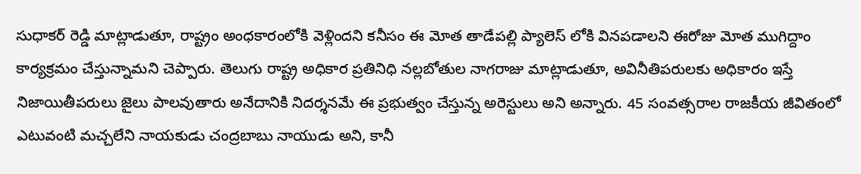సుధాకర్ రెడ్డి మాట్లాడుతూ, రాష్ట్రం అంధకారంలోకి వెళ్లిందని కనీసం ఈ మోత తాడేపల్లి ప్యాలెస్ లోకి వినపడాలని ఈరోజు మోత ముగిద్దాం కార్యక్రమం చేస్తున్నామని చెప్పారు. తెలుగు రాష్ట్ర అధికార ప్రతినిధి నల్లబోతుల నాగరాజు మాట్లాడుతూ, అవినీతిపరులకు అధికారం ఇస్తే నిజాయితీపరులు జైలు పాలవుతారు అనేదానికి నిదర్శనమే ఈ ప్రభుత్వం చేస్తున్న అరెస్టులు అని అన్నారు. 45 సంవత్సరాల రాజకీయ జీవితంలో ఎటువంటి మచ్చలేని నాయకుడు చంద్రబాబు నాయుడు అని, కానీ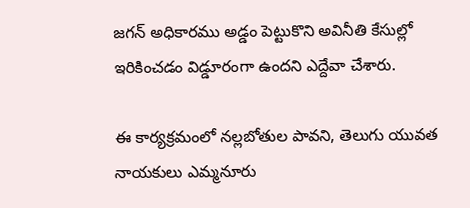జగన్ అధికారము అడ్డం పెట్టుకొని అవినీతి కేసుల్లో ఇరికించడం విడ్డూరంగా ఉందని ఎద్దేవా చేశారు.

ఈ కార్యక్రమంలో నల్లబోతుల పావని, తెలుగు యువత నాయకులు ఎమ్మనూరు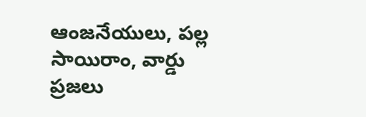ఆంజనేయులు, పల్ల సాయిరాం, వార్డు ప్రజలు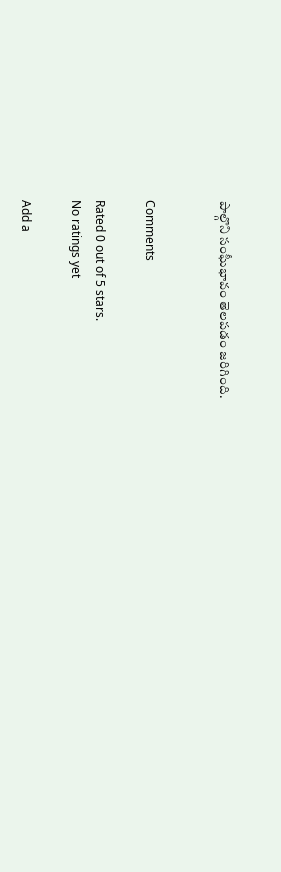పాల్గొని సంఘీభావం తెలపడం జరిగింది.


Comments

Rated 0 out of 5 stars.
No ratings yet

Add a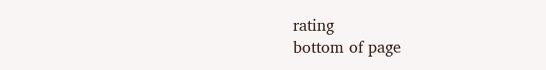rating
bottom of page